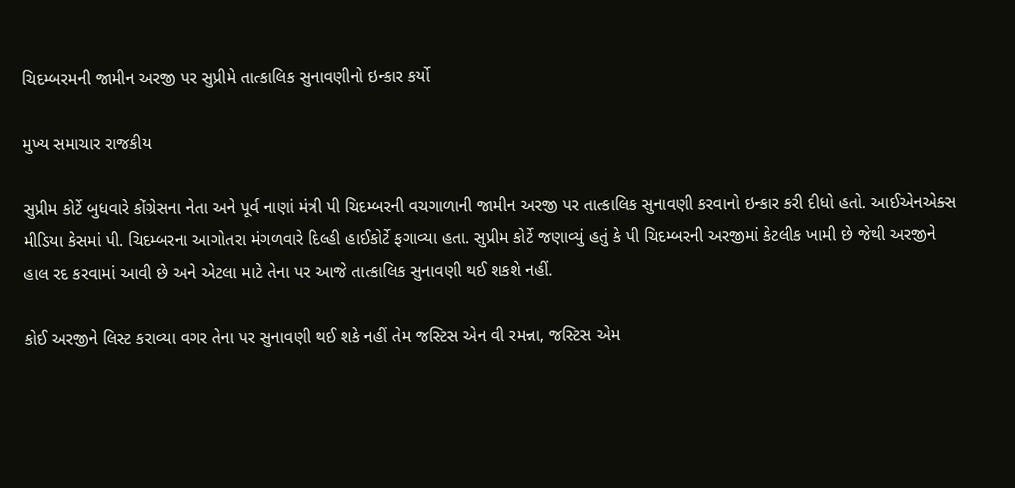ચિદમ્બરમની જામીન અરજી પર સુપ્રીમે તાત્કાલિક સુનાવણીનો ઇન્કાર કર્યો

મુખ્ય સમાચાર રાજકીય

સુપ્રીમ કોર્ટે બુધવારે કોંગ્રેસના નેતા અને પૂર્વ નાણાં મંત્રી પી ચિદમ્બરની વચગાળાની જામીન અરજી પર તાત્કાલિક સુનાવણી કરવાનો ઇન્કાર કરી દીધો હતો. આઈએનએક્સ મીડિયા કેસમાં પી. ચિદમ્બરના આગોતરા મંગળવારે દિલ્હી હાઈકોર્ટે ફગાવ્યા હતા. સુપ્રીમ કોર્ટે જણાવ્યું હતું કે પી ચિદમ્બરની અરજીમાં કેટલીક ખામી છે જેથી અરજીને હાલ રદ કરવામાં આવી છે અને એટલા માટે તેના પર આજે તાત્કાલિક સુનાવણી થઈ શકશે નહીં.

કોઈ અરજીને લિસ્ટ કરાવ્યા વગર તેના પર સુનાવણી થઈ શકે નહીં તેમ જસ્ટિસ એન વી રમન્ના, જસ્ટિસ એમ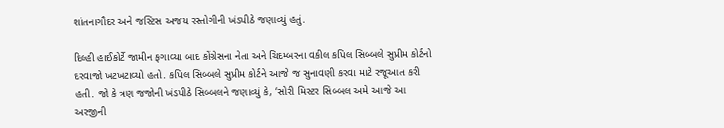શાંતનાગૌદર અને જસ્ટિસ અજય રસ્તોગીની ખંડપીઠે જણાવ્યું હતું.

દિલ્હી હાઈકોર્ટે જામીન ફગાવ્યા બાદ કોંગ્રેસના નેતા અને ચિદમ્બરના વકીલ કપિલ સિબ્બલે સુપ્રીમ કોર્ટનો દરવાજો ખટખટાવ્યો હતો. કપિલ સિબ્બલે સુપ્રીમ કોર્ટને આજે જ સુનાવણી કરવા માટે રજૂઆત કરી હતી. જો કે ત્રણ જજોની ખંડપીઠે સિબ્બલને જણાવ્યું કે, ‘સોરી મિસ્ટર સિબ્બલ અમે આજે આ અરજીની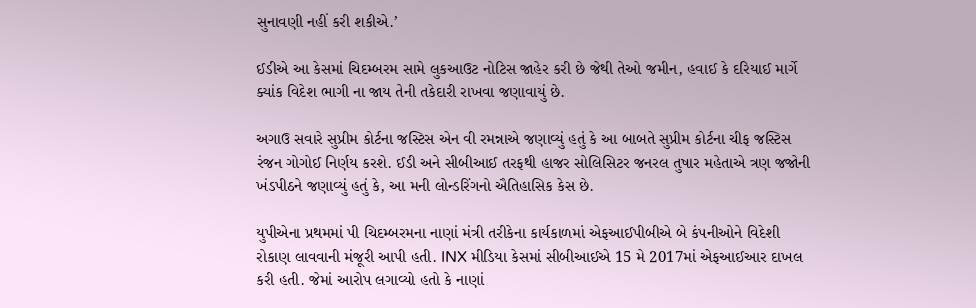સુનાવણી નહીં કરી શકીએ.’

ઈડીએ આ કેસમાં ચિદમ્બરમ સામે લુકઆઉટ નોટિસ જાહેર કરી છે જેથી તેઓ જમીન, હવાઈ કે દરિયાઈ માર્ગે ક્યાંક વિદેશ ભાગી ના જાય તેની તકેદારી રાખવા જણાવાયું છે.

અગાઉ સવારે સુપ્રીમ કોર્ટના જસ્ટિસ એન વી રમન્નાએ જણાવ્યું હતું કે આ બાબતે સુપ્રીમ કોર્ટના ચીફ જસ્ટિસ રંજન ગોગોઈ નિર્ણય કરશે. ઈડી અને સીબીઆઈ તરફથી હાજર સોલિસિટર જનરલ તુષાર મહેતાએ ત્રણ જજોની ખંડપીઠને જણાવ્યું હતું કે, આ મની લોન્ડરિંગનો ઐતિહાસિક કેસ છે.

યુપીએના પ્રથમમાં પી ચિદમ્બરમના નાણાં મંત્રી તરીકેના કાર્યકાળમાં એફઆઈપીબીએ બે કંપનીઓને વિદેશી રોકાણ લાવવાની મંજૂરી આપી હતી. INX મીડિયા કેસમાં સીબીઆઈએ 15 મે 2017માં એફઆઈઆર દાખલ કરી હતી. જેમાં આરોપ લગાવ્યો હતો કે નાણાં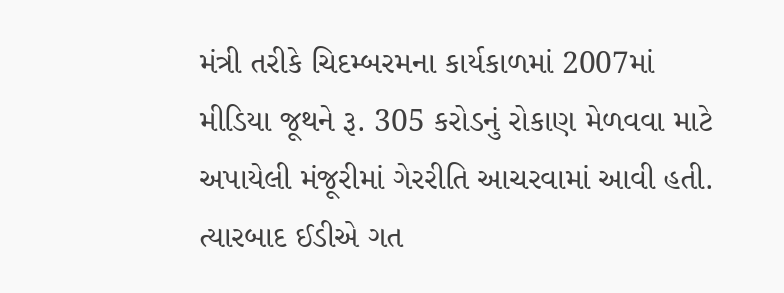મંત્રી તરીકે ચિદમ્બરમના કાર્યકાળમાં 2007માં મીડિયા જૂથને રૂ. 305 કરોડનું રોકાણ મેળવવા માટે અપાયેલી મંજૂરીમાં ગેરરીતિ આચરવામાં આવી હતી. ત્યારબાદ ઈડીએ ગત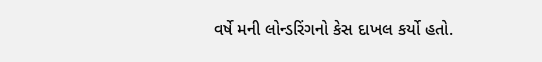વર્ષે મની લોન્ડરિંગનો કેસ દાખલ કર્યો હતો.